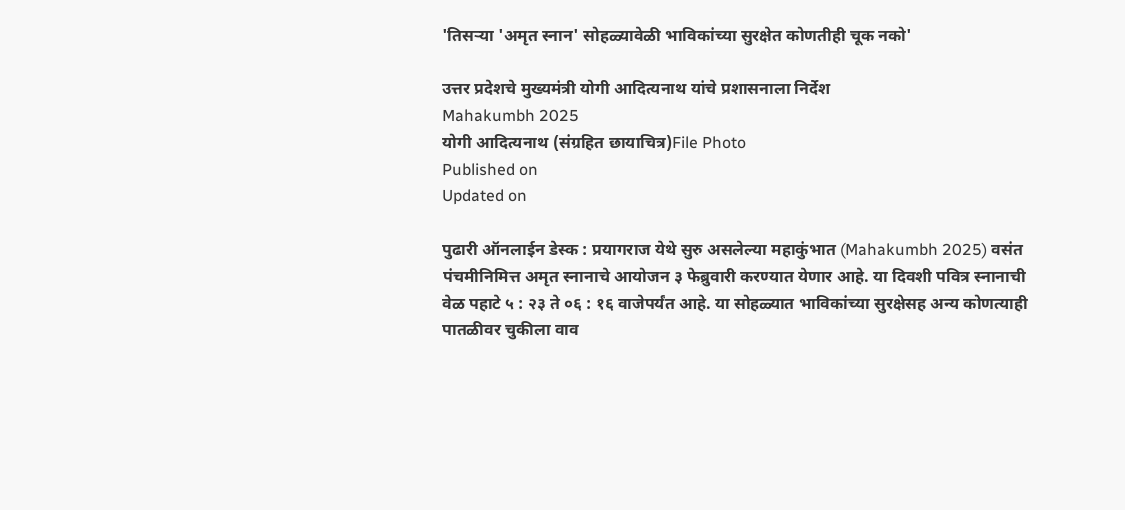'तिसर्‍या 'अमृत स्नान' सोहळ्यावेळी भाविकांच्‍या सुरक्षेत कोणतीही चूक नको'

उत्तर प्रदेशचे मुख्‍यमंत्री योगी आदित्‍यनाथ यांचे प्रशासनाला निर्देश
Mahakumbh 2025
योगी आदित्‍यनाथ (संग्रहित छायाचित्र)File Photo
Published on
Updated on

पुढारी ऑनलाईन डेस्‍क : प्रयागराज येथे सुरु असलेल्‍या महाकुंभात (Mahakumbh 2025) वसंत पंचमीनिमित्त अमृत स्‍नानाचे आयोजन ३ फेब्रुवारी करण्यात येणार आहे. या दिवशी पवित्र स्‍नानाची वेळ पहाटे ५ : २३ ते ०६ : १६ वाजेपर्यंत आहे. या सोहळ्यात भाविकांच्‍या सुरक्षेसह अन्‍य कोणत्याही पातळीवर चुकीला वाव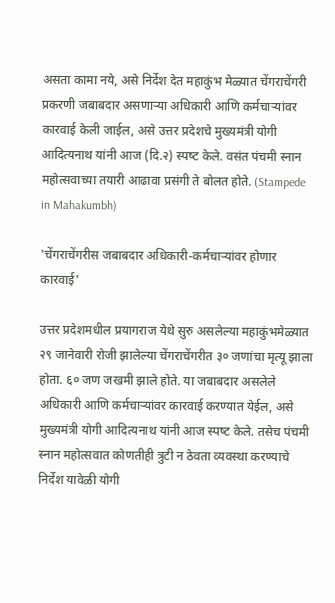असता कामा नये, असे निर्देश देत महाकुंभ मेळ्यात चेंगराचेंगरी प्रकरणी जबाबदार असणार्‍या अधिकारी आणि कर्मचार्‍यांवर कारवाई केली जाईल, असे उत्तर प्रदेशचे मुख्‍यमंत्री योगी आदित्‍यनाथ यांनी आज (दि.२) स्‍पष्‍ट केले. वसंत पंचमी स्नान महोत्सवाच्या तयारी आढावा प्रसंगी ते बोलत होते. (Stampede in Mahakumbh)

'चेंगराचेंगरीस जबाबदार अधिकारी-कर्मचार्‍यांवर होणार कारवाई'

उत्तर प्रदेशमधील प्रयागराज येथे सुरु असलेल्‍या महाकुंभमेळ्यात २९ जानेवारी रोजी झालेल्या चेंगराचेंगरीत ३० जणांचा मृत्यू झाला होता. ६० जण जखमी झाले होते. या जबाबदार असलेले अधिकारी आणि कर्मचार्‍यांवर कारवाई करण्‍यात येईल, असे मुख्‍यमंत्री योगी आदित्‍यनाथ यांनी आज स्‍पष्‍ट केले. तसेच पंचमी स्नान महोत्सवात कोणतीही त्रुटी न ठेवता व्यवस्था करण्याचे निर्देश यावेळी योगी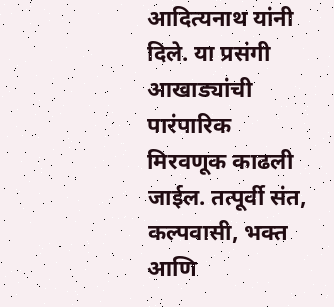आदित्‍यनाथ यांनी दिले. या प्रसंगी आखाड्यांची पारंपारिक मिरवणूक काढली जाईल. तत्‍पूर्वी संत, कल्पवासी, भक्त आणि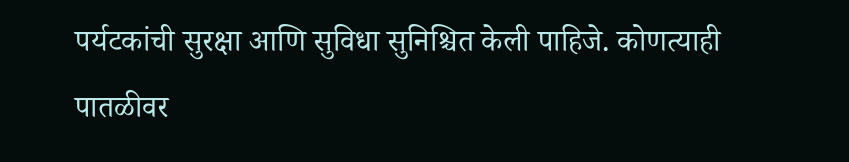पर्यटकांची सुरक्षा आणि सुविधा सुनिश्चित केली पाहिजे. कोणत्याही पातळीवर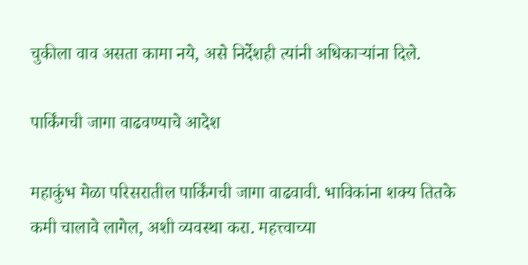चुकीला वाव असता कामा नये, असे निर्देशही त्‍यांनी अधिकार्‍यांना दिले.

पार्किंगची जागा वाढवण्‍याचे आदेश

महाकुंभ मेळा परिसरातील पार्किंगची जागा वाढवावी. भाविकांना शक्य तितके कमी चालावे लागेल, अशी व्यवस्था करा. महत्त्वाच्या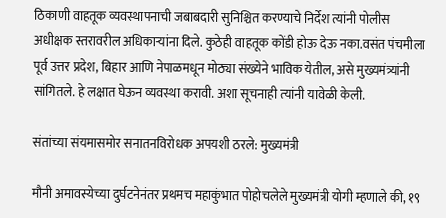ठिकाणी वाहतूक व्यवस्थापनाची जबाबदारी सुनिश्चित करण्याचे निर्देश त्यांनी पोलीस अधीक्षक स्तरावरील अधिकाऱ्यांना दिले. कुठेही वाहतूक कोंडी होऊ देऊ नका.वसंत पंचमीला पूर्व उत्तर प्रदेश, बिहार आणि नेपाळमधून मोठ्या संख्येने भाविक येतील, असे मुख्यमंत्र्यांनी सांगितले. हे लक्षात घेऊन व्यवस्था करावी. अशा सूचनाही त्‍यांनी यावेळी केली.

संतांच्या संयमासमोर सनातनविरोधक अपयशी ठरले: मुख्यमंत्री

मौनी अमावस्येच्या दुर्घटनेनंतर प्रथमच महाकुंभात पोहोचलेले मुख्यमंत्री योगी म्हणाले की, १९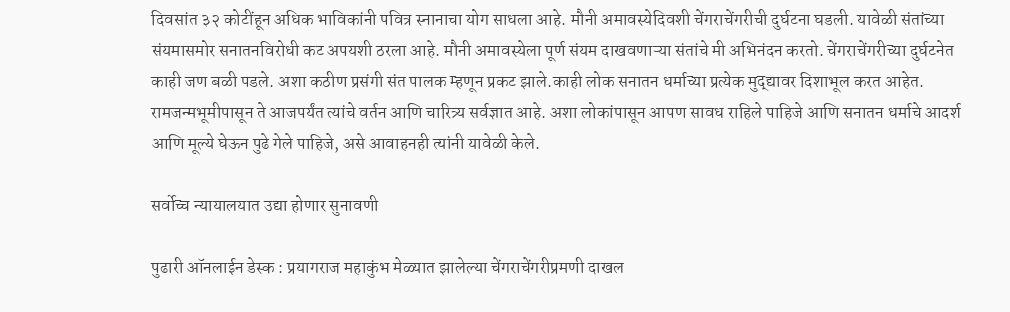दिवसांत ३२ कोटींहून अधिक भाविकांनी पवित्र स्‍नानाचा योग साधला आहे. मौनी अमावस्‍येदिवशी चेंगराचेंगरीची दुर्घटना घडली. यावेळी संतांच्या संयमासमोर सनातनविरोधी कट अपयशी ठरला आहे. मौनी अमावस्येला पूर्ण संयम दाखवणाऱ्या संतांचे मी अभिनंदन करतो. चेंगराचेंगरीच्‍या दुर्घटनेत काही जण बळी पडले. अशा कठीण प्रसंगी संत पालक म्हणून प्रकट झाले.काही लोक सनातन धर्माच्या प्रत्येक मुद्द्यावर दिशाभूल करत आहेत. रामजन्मभूमीपासून ते आजपर्यंत त्यांचे वर्तन आणि चारित्र्य सर्वज्ञात आहे. अशा लोकांपासून आपण सावध राहिले पाहिजे आणि सनातन धर्माचे आदर्श आणि मूल्ये घेऊन पुढे गेले पाहिजे, असे आवाहनही त्‍यांनी यावेळी केले.

सर्वोच्‍च न्‍यायालयात उद्या होणार सुनावणी

पुढारी ऑनलाईन डेस्‍क : प्रयागराज महाकुंभ मेळ्यात झालेल्या चेंगराचेंगरीप्रमणी दाखल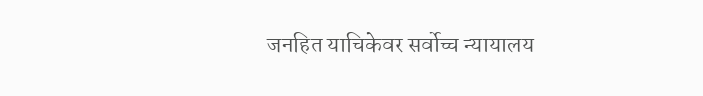जनहित याचिकेवर सर्वोच्च न्यायालय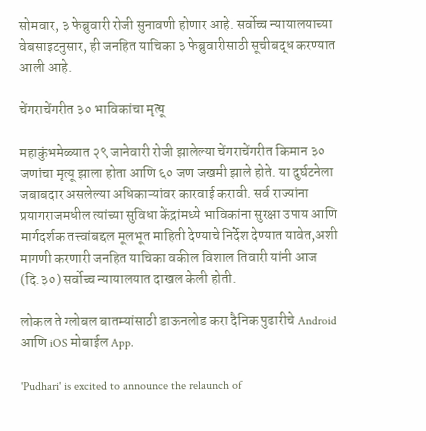सोमवार, ३ फेब्रुवारी रोजी सुनावणी होणार आहे. सर्वोच्च न्यायालयाच्या वेबसाइटनुसार, ही जनहित याचिका ३ फेब्रुवारीसाठी सूचीबद्ध करण्यात आली आहे.

चेंगराचेंगरीत ३० भाविकांचा मृत्‍यू

महाकुंभमेळ्यात २९ जानेवारी रोजी झालेल्या चेंगराचेंगरीत किमान ३० जणांचा मृत्यू झाला होता आणि ६० जण जखमी झाले होते. या दुर्घटनेला जबाबदार असलेल्या अधिकाऱ्यांवर कारवाई करावी. सर्व राज्यांना प्रयागराजमधील त्यांच्या सुविधा केंद्रांमध्ये भाविकांना सुरक्षा उपाय आणि मार्गदर्शक तत्त्वांबद्दल मूलभूत माहिती देण्याचे निर्देश देण्यात यावेत,अशी मागणी करणारी जनहित याचिका वकील विशाल तिवारी यांनी आज (दि.३०) सर्वोच्‍च न्‍यायालयात दाखल केली होती.

लोकल ते ग्लोबल बातम्यांसाठी डाऊनलोड करा दैनिक पुढारीचे Android आणि iOS मोबाईल App.

'Pudhari' is excited to announce the relaunch of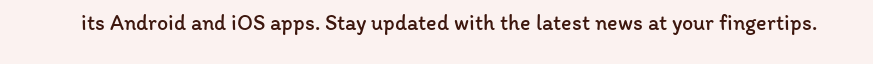its Android and iOS apps. Stay updated with the latest news at your fingertips.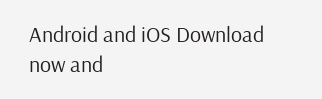Android and iOS Download now and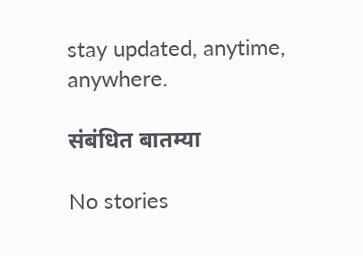stay updated, anytime, anywhere.

संबंधित बातम्या

No stories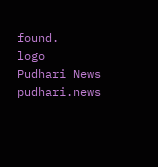found.
logo
Pudhari News
pudhari.news